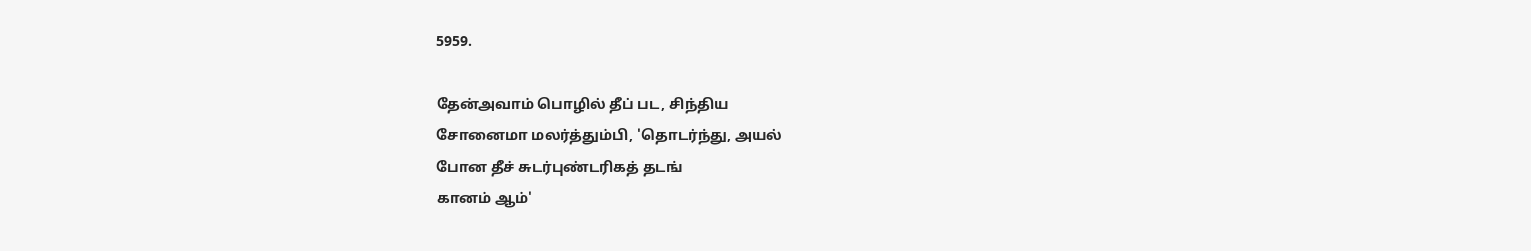5959.

தேன்அவாம் பொழில் தீப் பட, சிந்திய
சோனைமா மலர்த்தும்பி, 'தொடர்ந்து, அயல்
போன தீச் சுடர்புண்டரிகத் தடங்
கானம் ஆம்'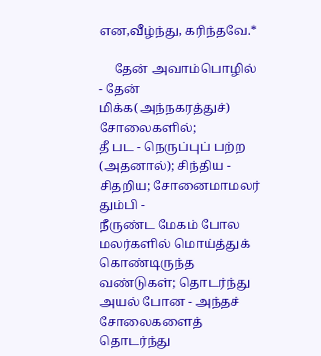என,வீழ்ந்து, கரிந்தவே.*

     தேன் அவாம்பொழில் - தேன் மிக்க(அந்நகரத்துச்) சோலைகளில்;
தீ பட - நெருப்புப் பற்ற (அதனால்); சிந்திய - சிதறிய; சோனைமாமலர்
தும்பி -
நீருண்ட மேகம் போல மலர்களில் மொய்த்துக் கொண்டிருந்த
வண்டுகள்; தொடர்ந்து அயல் போன - அந்தச் சோலைகளைத் தொடர்ந்து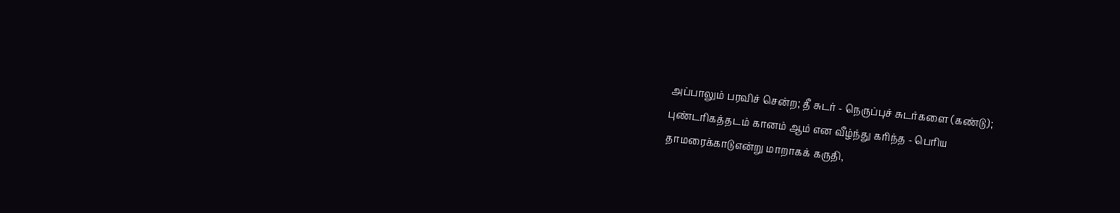அப்பாலும் பரவிச் சென்ற; தீ சுடர் - நெருப்புச் சுடர்களை (கண்டு);
புண்டரிகத்தடம் கானம் ஆம் என வீழ்ந்து கரிந்த - பெரிய
தாமரைக்காடுஎன்று மாறாகக் கருதி,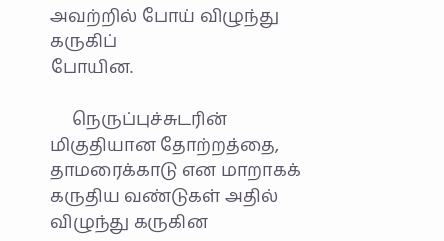அவற்றில் போய் விழுந்து கருகிப்
போயின.

     நெருப்புச்சுடரின் மிகுதியான தோற்றத்தை, தாமரைக்காடு என மாறாகக்
கருதிய வண்டுகள் அதில் விழுந்து கருகின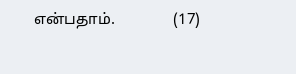என்பதாம்.               (17)